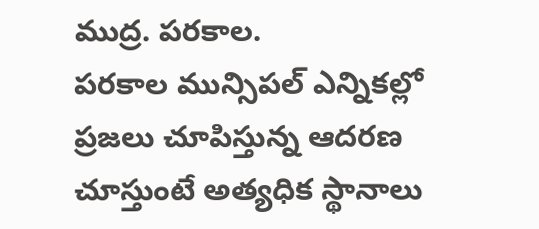ముద్ర. పరకాల.
పరకాల మున్సిపల్ ఎన్నికల్లో ప్రజలు చూపిస్తున్న ఆదరణ చూస్తుంటే అత్యధిక స్థానాలు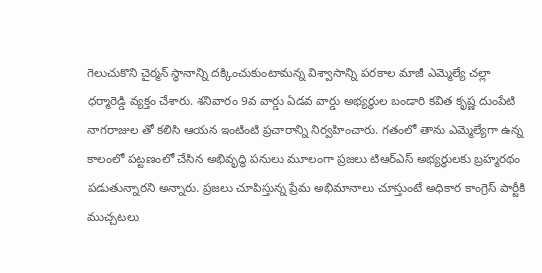గెలుచుకొని చైర్మన్ స్థానాన్ని దక్కించుకుంటామన్న విశ్వాసాన్ని పరకాల మాజీ ఎమ్మెల్యే చల్లా ధర్మారెడ్డి వ్యక్తం చేశారు. శనివారం 9వ వార్డు ఏడవ వార్డు అభ్యర్థుల బండారి కవిత కృష్ణ దుంపేటి నాగరాజుల తో కలిసి ఆయన ఇంటింటి ప్రచారాన్ని నిర్వహించారు. గతంలో తాను ఎమ్మెల్యేగా ఉన్న కాలంలో పట్టణంలో చేసిన అభివృద్ధి పనులు మూలంగా ప్రజలు టిఆర్ఎస్ అభ్యర్థులకు బ్రహ్మరథం పడుతున్నారని అన్నారు. ప్రజలు చూపిస్తున్న ప్రేమ అభిమానాలు చూస్తుంటే అధికార కాంగ్రెస్ పార్టీకి ముచ్చటలు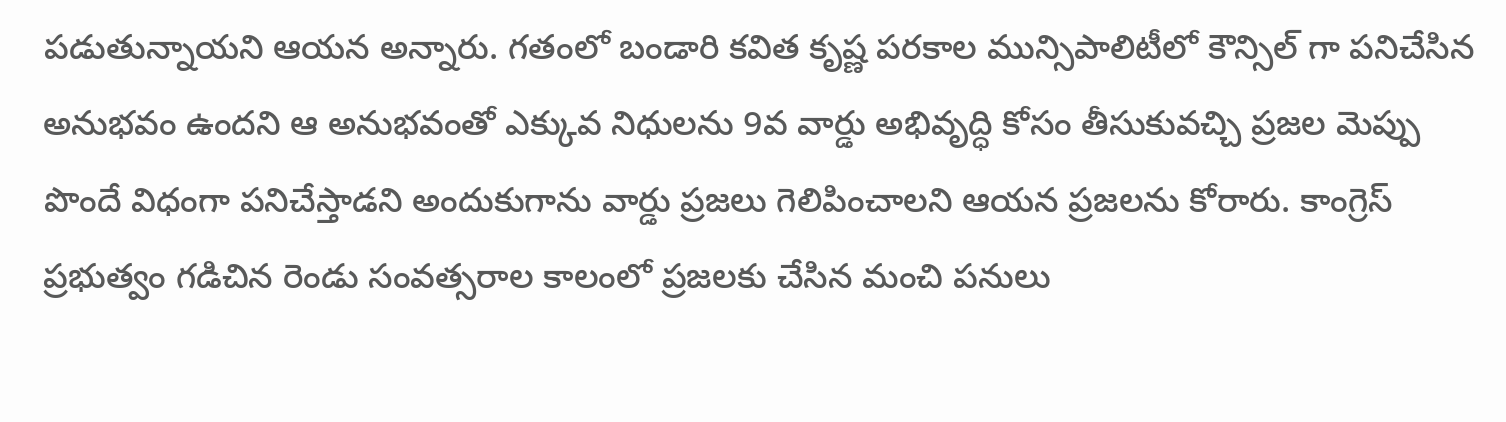పడుతున్నాయని ఆయన అన్నారు. గతంలో బండారి కవిత కృష్ణ పరకాల మున్సిపాలిటీలో కౌన్సిల్ గా పనిచేసిన అనుభవం ఉందని ఆ అనుభవంతో ఎక్కువ నిధులను 9వ వార్డు అభివృద్ధి కోసం తీసుకువచ్చి ప్రజల మెప్పు పొందే విధంగా పనిచేస్తాడని అందుకుగాను వార్డు ప్రజలు గెలిపించాలని ఆయన ప్రజలను కోరారు. కాంగ్రెస్ ప్రభుత్వం గడిచిన రెండు సంవత్సరాల కాలంలో ప్రజలకు చేసిన మంచి పనులు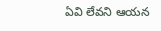ఏవి లేవని ఆయన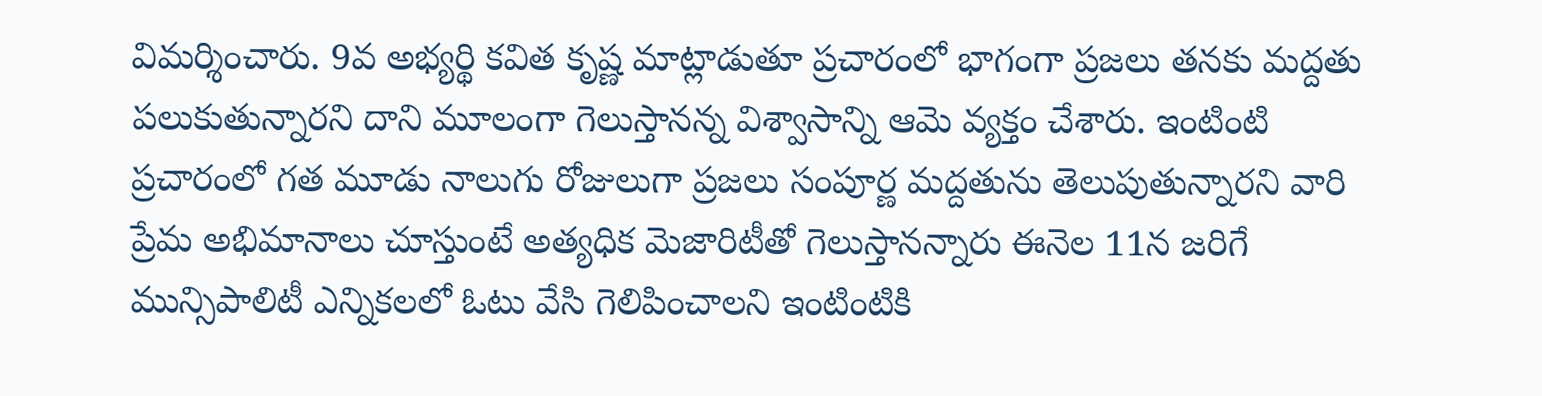విమర్శించారు. 9వ అభ్యర్థి కవిత కృష్ణ మాట్లాడుతూ ప్రచారంలో భాగంగా ప్రజలు తనకు మద్దతు పలుకుతున్నారని దాని మూలంగా గెలుస్తానన్న విశ్వాసాన్ని ఆమె వ్యక్తం చేశారు. ఇంటింటి ప్రచారంలో గత మూడు నాలుగు రోజులుగా ప్రజలు సంపూర్ణ మద్దతును తెలుపుతున్నారని వారి ప్రేమ అభిమానాలు చూస్తుంటే అత్యధిక మెజారిటీతో గెలుస్తానన్నారు ఈనెల 11న జరిగే మున్సిపాలిటీ ఎన్నికలలో ఓటు వేసి గెలిపించాలని ఇంటింటికి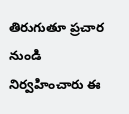తిరుగుతూ ప్రచార నుండి నిర్వహించారు ఈ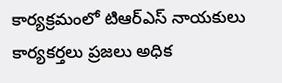కార్యక్రమంలో టిఆర్ఎస్ నాయకులు కార్యకర్తలు ప్రజలు అధిక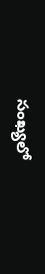సంఖ్యలో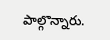పాల్గొన్నారు.